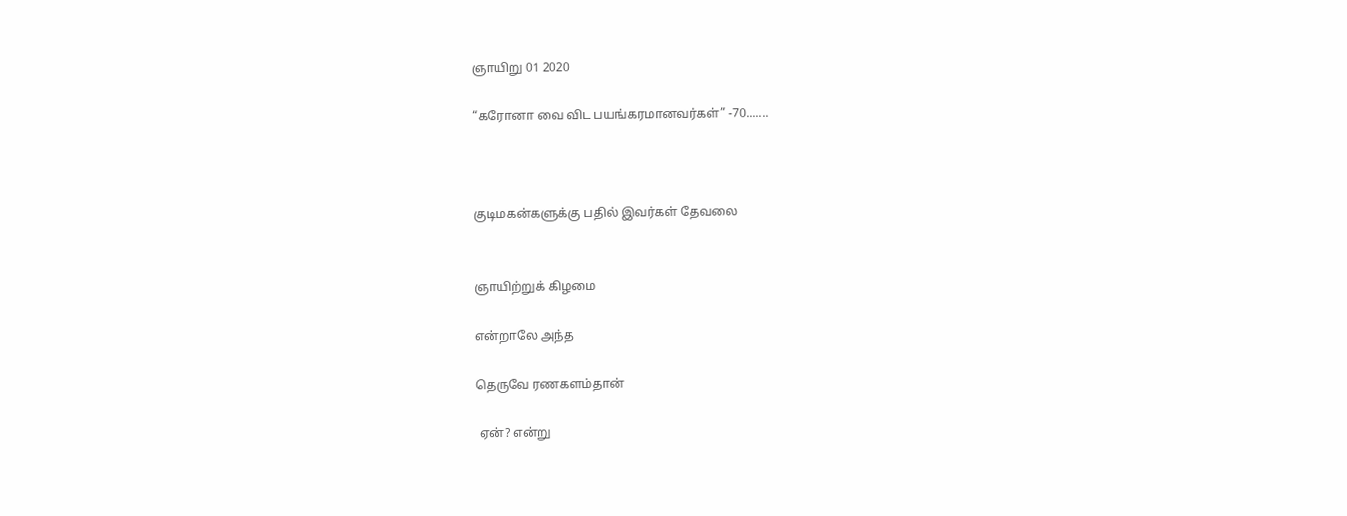ஞாயிறு 01 2020

“கரோனா வை விட பயங்கரமானவர்கள்” -70.......



குடிமகன்களுக்கு பதில் இவர்கள் தேவலை


ஞாயிற்றுக் கிழமை

என்றாலே அந்த

தெருவே ரணகளம்தான்

 ஏன்? என்று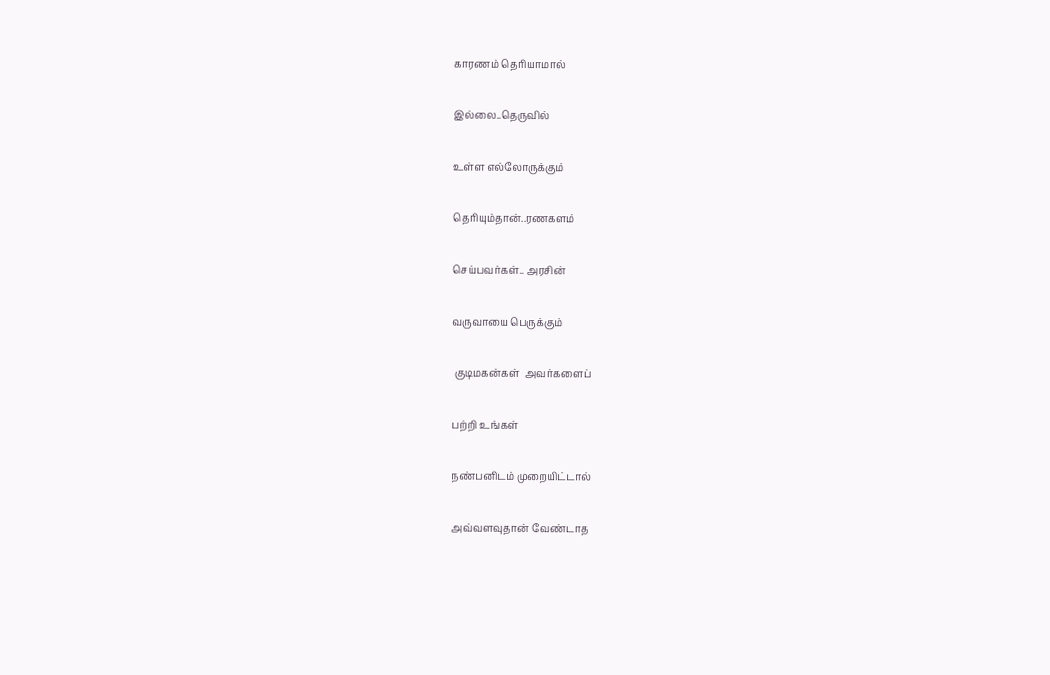காரணம் தெரியாமால்

இல்லை..தெருவில்

உள்ள எல்லோருக்கும்

தெரியும்தான்..ரணகளம்

செய்பவர்கள்.. அரசின்

வருவாயை பெருக்கும்

 குடிமகன்கள்  அவர்களைப்

பற்றி உங்கள்

நண்பனிடம் முறையிட்டால்

அவ்வளவுதான் வேண்டாத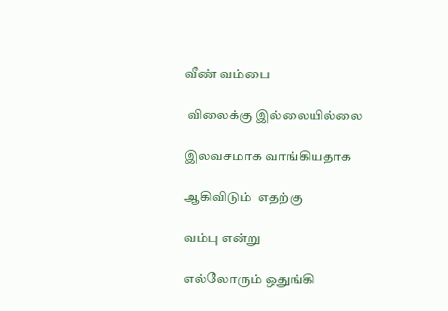வீண் வம்பை

 விலைக்கு இல்லையில்லை

இலவசமாக வாங்கியதாக

ஆகிவிடும்  எதற்கு

வம்பு என்று

எல்லோரும் ஒதுங்கி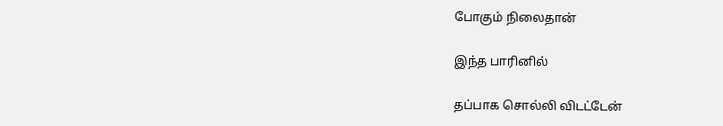போகும் நிலைதான்

இந்த பாரினில்

தப்பாக சொல்லி விடட்டேன்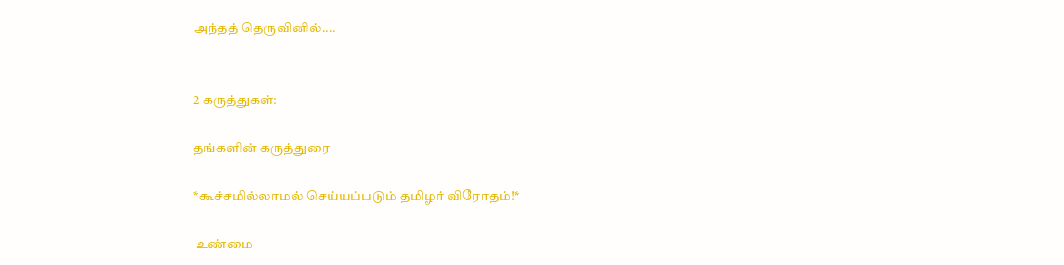அந்தத் தெருவினில்....


2 கருத்துகள்:

தங்களின் கருத்துரை

*கூச்சமில்லாமல் செய்யப்படும் தமிழர் விரோதம்!*

 உண்மை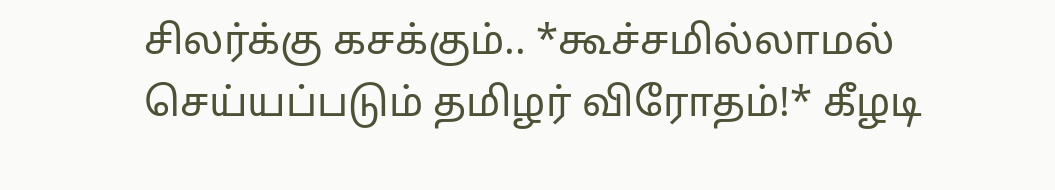சிலர்க்கு கசக்கும்.. *கூச்சமில்லாமல் செய்யப்படும் தமிழர் விரோதம்!* கீழடி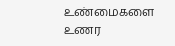உண்மைகளை உணர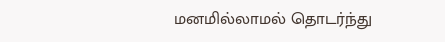மனமில்லாமல் தொடர்ந்து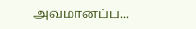அவமானப்ப...